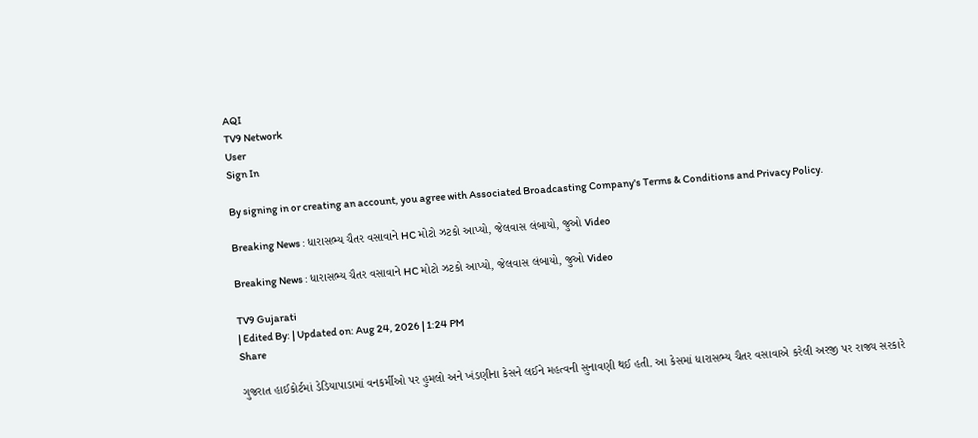AQI
TV9 Network
User
Sign In

By signing in or creating an account, you agree with Associated Broadcasting Company's Terms & Conditions and Privacy Policy.

Breaking News : ધારાસભ્ય ચૈતર વસાવાને HC મોટો ઝટકો આપ્યો, જેલવાસ લંબાયો, જુઓ Video

Breaking News : ધારાસભ્ય ચૈતર વસાવાને HC મોટો ઝટકો આપ્યો, જેલવાસ લંબાયો, જુઓ Video

TV9 Gujarati
| Edited By: | Updated on: Aug 24, 2026 | 1:24 PM
Share

ગુજરાત હાઈકોર્ટમાં ડેડિયાપાડામાં વનકર્મીઓ પર હુમલો અને ખંડણીના કેસને લઈને મહત્વની સુનાવણી થઈ હતી. આ કેસમાં ધારાસભ્ય ચૈતર વસાવાએ કરેલી અરજી પર રાજ્ય સરકારે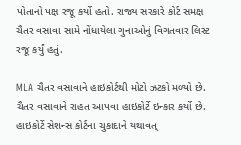પોતાનો પક્ષ રજૂ કર્યો હતો. રાજ્ય સરકારે કોર્ટ સમક્ષ ચૈતર વસાવા સામે નોંધાયેલા ગુનાઓનું વિગતવાર લિસ્ટ રજૂ કર્યું હતું.

MLA ચૈતર વસાવાને હાઇકોર્ટથી મોટો ઝટકો મળ્યો છે. ચૈતર વસાવાને રાહત આપવા હાઇકોર્ટે ઇન્કાર કર્યો છે. હાઇકોર્ટે સેશન્સ કોર્ટના ચુકાદાને યથાવત્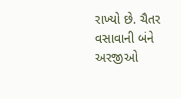રાખ્યો છે. ચૈતર વસાવાની બંને અરજીઓ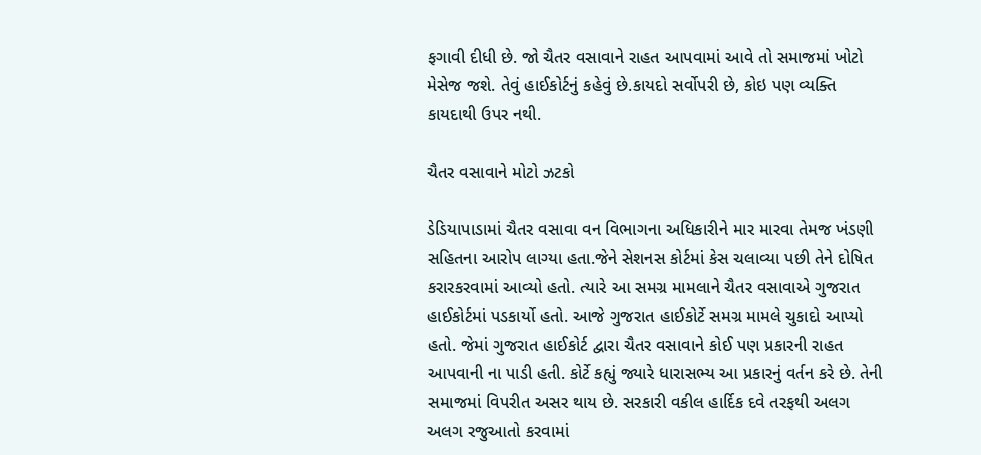ફગાવી દીધી છે. જો ચૈતર વસાવાને રાહત આપવામાં આવે તો સમાજમાં ખોટો મેસેજ જશે. તેવું હાઈકોર્ટનું કહેવું છે.કાયદો સર્વોપરી છે, કોઇ પણ વ્યક્તિ કાયદાથી ઉપર નથી.

ચૈતર વસાવાને મોટો ઝટકો

ડેડિયાપાડામાં ચૈતર વસાવા વન વિભાગના અધિકારીને માર મારવા તેમજ ખંડણી સહિતના આરોપ લાગ્યા હતા.જેને સેશનસ કોર્ટમાં કેસ ચલાવ્યા પછી તેને દોષિત કરારકરવામાં આવ્યો હતો. ત્યારે આ સમગ્ર મામલાને ચૈતર વસાવાએ ગુજરાત હાઈકોર્ટમાં પડકાર્યો હતો. આજે ગુજરાત હાઈકોર્ટે સમગ્ર મામલે ચુકાદો આપ્યો હતો. જેમાં ગુજરાત હાઈકોર્ટ દ્વારા ચૈતર વસાવાને કોઈ પણ પ્રકારની રાહત આપવાની ના પાડી હતી. કોર્ટે કહ્યું જ્યારે ધારાસભ્ય આ પ્રકારનું વર્તન કરે છે. તેની સમાજમાં વિપરીત અસર થાય છે. સરકારી વકીલ હાર્દિક દવે તરફથી અલગ અલગ રજુઆતો કરવામાં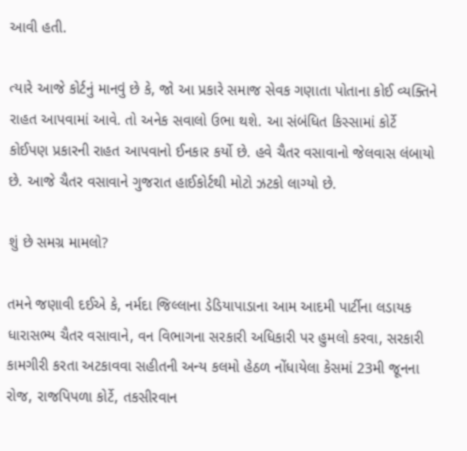આવી હતી.

ત્યારે આજે કોર્ટનું માનવું છે કે, જો આ પ્રકારે સમાજ સેવક ગણાતા પોતાના કોઈ વ્યક્તિને રાહત આપવામાં આવે. તો અનેક સવાલો ઉભા થશે. આ સંબંધિત કિસ્સામાં કોર્ટે કોઈપણ પ્રકારની રાહત આપવાનો ઈનકાર કર્યો છે. હવે ચૈતર વસાવાનો જેલવાસ લંબાયો છે. આજે ચૈતર વસાવાને ગુજરાત હાઈકોર્ટથી મોટો ઝટકો લાગ્યો છે.

શું છે સમગ્ર મામલો?

તમને જણાવી દઈએ કે, નર્મદા જિલ્લાના ડેડિયાપાડાના આમ આદમી પાર્ટીના લડાયક ધારાસભ્ય ચૈતર વસાવાને, વન વિભાગના સરકારી અધિકારી પર હુમલો કરવા, સરકારી કામગીરી કરતા અટકાવવા સહીતની અન્ય કલમો હેઠળ નોંધાયેલા કેસમાં 23મી જૂનના રોજ, રાજપિપળા કોર્ટે, તકસીરવાન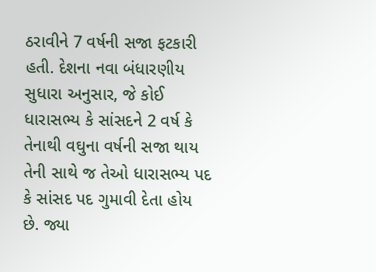ઠરાવીને 7 વર્ષની સજા ફટકારી હતી. દેશના નવા બંધારણીય સુધારા અનુસાર, જે કોઈ ધારાસભ્ય કે સાંસદને 2 વર્ષ કે તેનાથી વઘુના વર્ષની સજા થાય તેની સાથે જ તેઓ ધારાસભ્ય પદ કે સાંસદ પદ ગુમાવી દેતા હોય છે. જ્યા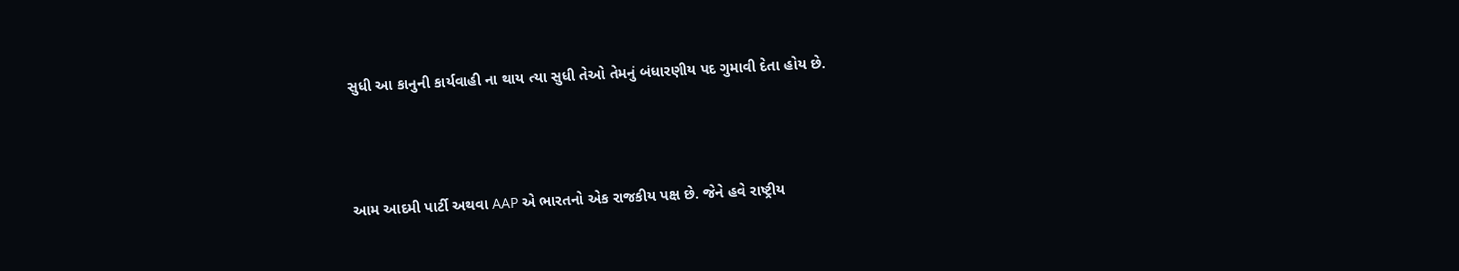સુધી આ કાનુની કાર્યવાહી ના થાય ત્યા સુધી તેઓ તેમનું બંધારણીય પદ ગુમાવી દેતા હોય છે.



આમ આદમી પાર્ટી અથવા AAP એ ભારતનો એક રાજકીય પક્ષ છે. જેને હવે રાષ્ટ્રીય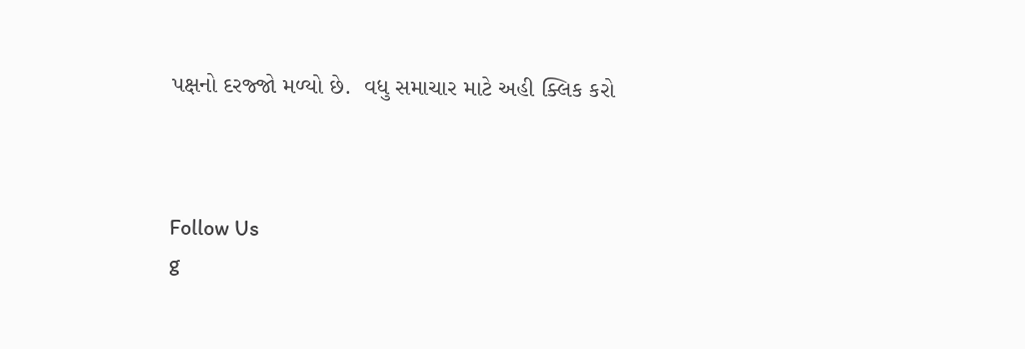પક્ષનો દરજ્જો મળ્યો છે.  વધુ સમાચાર માટે અહી ક્લિક કરો



Follow Us
g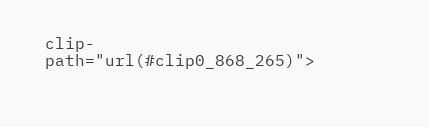clip-path="url(#clip0_868_265)">